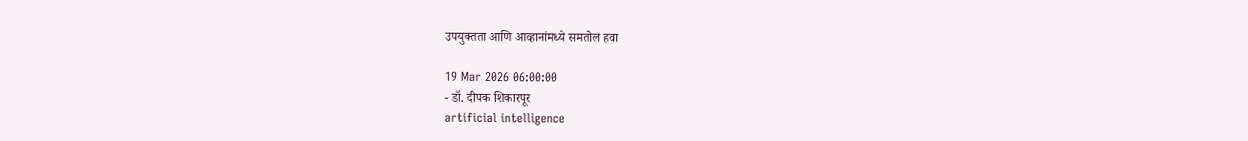उपयुक्तता आणि आव्हानांमध्ये समतोल हवा

19 Mar 2026 06:00:00
- डॉ. दीपक शिकारपूर
artificial intelligence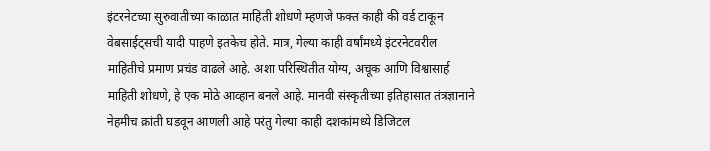इंटरनेटच्या सुरुवातीच्या काळात माहिती शोधणे म्हणजे फक्त काही की वर्ड टाकून वेबसाईट्सची यादी पाहणे इतकेच होते. मात्र, गेल्या काही वर्षांमध्ये इंटरनेटवरील माहितीचे प्रमाण प्रचंड वाढले आहे. अशा परिस्थितीत योग्य, अचूक आणि विश्वासार्ह माहिती शोधणे, हे एक मोठे आव्हान बनले आहे. मानवी संस्कृतीच्या इतिहासात तंत्रज्ञानाने नेहमीच क्रांती घडवून आणली आहे परंतु गेल्या काही दशकांमध्ये डिजिटल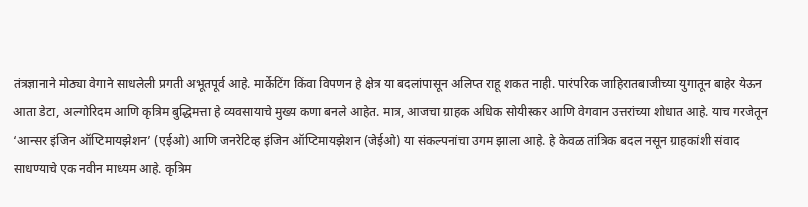तंत्रज्ञानाने मोठ्या वेगाने साधलेली प्रगती अभूतपूर्व आहे. मार्केटिंग किंवा विपणन हे क्षेत्र या बदलांपासून अलिप्त राहू शकत नाही. पारंपरिक जाहिरातबाजीच्या युगातून बाहेर येऊन आता डेटा, अल्गोरिदम आणि कृत्रिम बुद्धिमत्ता हे व्यवसायाचे मुख्य कणा बनले आहेत. मात्र, आजचा ग्राहक अधिक सोयीस्कर आणि वेगवान उत्तरांच्या शोधात आहे. याच गरजेतून ‘आन्सर इंजिन ऑप्टिमायझेशन’ (एईओ) आणि जनरेटिव्ह इंजिन ऑप्टिमायझेशन (जेईओ) या संकल्पनांचा उगम झाला आहे. हे केवळ तांत्रिक बदल नसून ग्राहकांशी संवाद साधण्याचे एक नवीन माध्यम आहे. कृत्रिम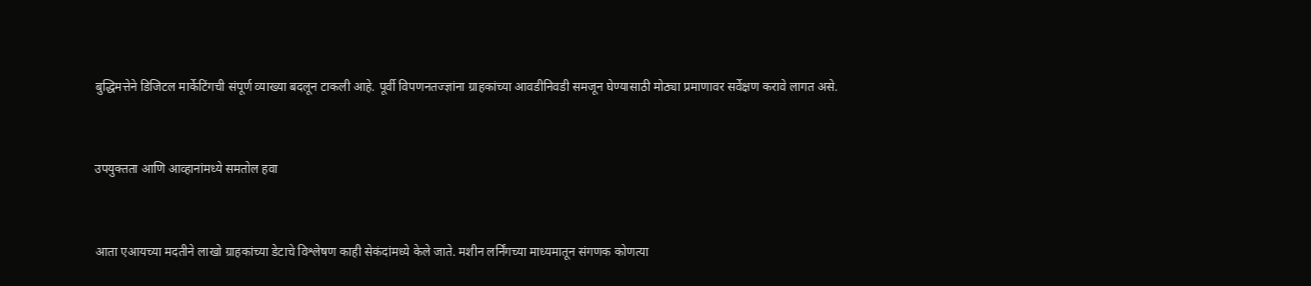बुद्धिमत्तेने डिजिटल मार्केटिंगची संपूर्ण व्याख्या बदलून टाकली आहे. पूर्वी विपणनतज्ज्ञांना ग्राहकांच्या आवडीनिवडी समजून घेण्यासाठी मोठ्या प्रमाणावर सर्वेक्षण करावे लागत असे.


उपयुक्तता आणि आव्हानांमध्ये समतोल हवा


आता एआयच्या मदतीने लाखो ग्राहकांच्या डेटाचे विश्लेषण काही सेकंदांमध्ये केले जाते. मशीन लर्निंगच्या माध्यमातून संगणक कोणत्या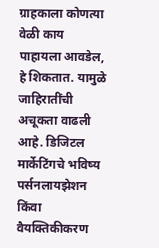ग्राहकाला कोणत्या वेळी काय पाहायला आवडेल, हे शिकतात. यामुळे जाहिरातींची अचूकता वाढली आहे. डिजिटल मार्केटिंगचे भविष्य पर्सनलायझेशन किंवा वैयक्तिकीकरण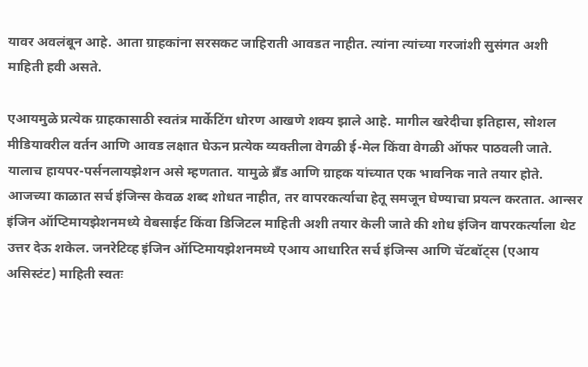यावर अवलंबून आहे. आता ग्राहकांना सरसकट जाहिराती आवडत नाहीत. त्यांना त्यांच्या गरजांशी सुसंगत अशी माहिती हवी असते.

एआयमुळे प्रत्येक ग्राहकासाठी स्वतंत्र मार्केटिंग धोरण आखणे शक्य झाले आहे. मागील खरेदीचा इतिहास, सोशल मीडियावरील वर्तन आणि आवड लक्षात घेऊन प्रत्येक व्यक्तीला वेगळी ई-मेल किंवा वेगळी ऑफर पाठवली जाते. यालाच हायपर-पर्सनलायझेशन असे म्हणतात. यामुळे ब्रँड आणि ग्राहक यांच्यात एक भावनिक नाते तयार होते. आजच्या काळात सर्च इंजिन्स केवळ शब्द शोधत नाहीत, तर वापरकर्त्याचा हेतू समजून घेण्याचा प्रयत्न करतात. आन्सर इंजिन ऑप्टिमायझेशनमध्ये वेबसाईट किंवा डिजिटल माहिती अशी तयार केली जाते की शोध इंजिन वापरकर्त्याला थेट उत्तर देऊ शकेल. जनरेटिव्ह इंजिन ऑप्टिमायझेशनमध्ये एआय आधारित सर्च इंजिन्स आणि चॅटबॉट्स (एआय असिस्टंट) माहिती स्वतः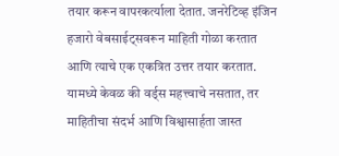तयार करून वापरकर्त्याला देतात. जनरेटिव्ह इंजिन हजारो वेबसाईट्सवरून माहिती गोळा करतात आणि त्याचे एक एकत्रित उत्तर तयार करतात. यामध्ये केवळ की वर्ड्स महत्त्वाचे नसतात, तर माहितीचा संदर्भ आणि विश्वासार्हता जास्त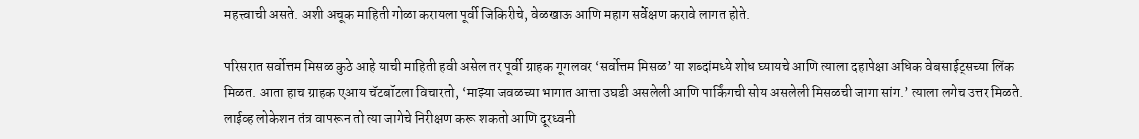महत्त्वाची असते. अशी अचूक माहिती गोळा करायला पूर्वी जिकिरीचे, वेळखाऊ आणि महाग सर्वेक्षण करावे लागत होते.

परिसरात सर्वोत्तम मिसळ कुठे आहे याची माहिती हवी असेल तर पूर्वी ग्राहक गूगलवर ‘सर्वोत्तम मिसळ’ या शब्दांमध्ये शोध घ्यायचे आणि त्याला दहापेक्षा अधिक वेबसाईट्सच्या लिंक मिळत. आता हाच ग्राहक एआय चॅटबॉटला विचारतो, ‘माझ्या जवळच्या भागात आत्ता उघडी असलेली आणि पार्किंगची सोय असलेली मिसळची जागा सांग.’ त्याला लगेच उत्तर मिळते. लाईव्ह लोकेशन तंत्र वापरून तो त्या जागेचे निरीक्षण करू शकतो आणि दूरध्वनी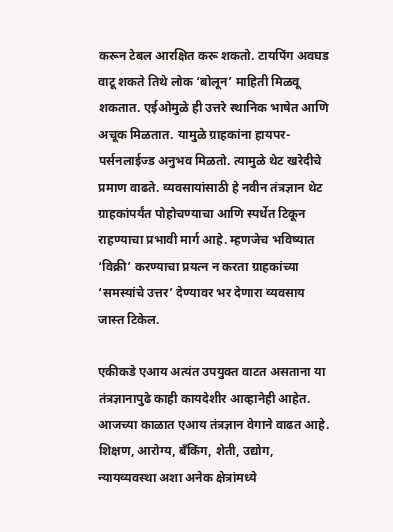करून टेबल आरक्षित करू शकतो. टायपिंग अवघड वाटू शकते तिथे लोक ‘बोलून’ माहिती मिळवू शकतात. एईओमुळे ही उत्तरे स्थानिक भाषेत आणि अचूक मिळतात. यामुळे ग्राहकांना हायपर-पर्सनलाईज्ड अनुभव मिळतो. त्यामुळे थेट खरेदीचे प्रमाण वाढते. व्यवसायांसाठी हे नवीन तंत्रज्ञान थेट ग्राहकांपर्यंत पोहोचण्याचा आणि स्पर्धेत टिकून राहण्याचा प्रभावी मार्ग आहे. म्हणजेच भविष्यात ‘विक्री’ करण्याचा प्रयत्न न करता ग्राहकांच्या ‘समस्यांचे उत्तर’ देण्यावर भर देणारा व्यवसाय जास्त टिकेल.

एकीकडे एआय अत्यंत उपयुक्त वाटत असताना या तंत्रज्ञानापुढे काही कायदेशीर आव्हानेही आहेत. आजच्या काळात एआय तंत्रज्ञान वेगाने वाढत आहे. शिक्षण, आरोग्य, बँकिंग, शेती, उद्योग, न्यायव्यवस्था अशा अनेक क्षेत्रांमध्ये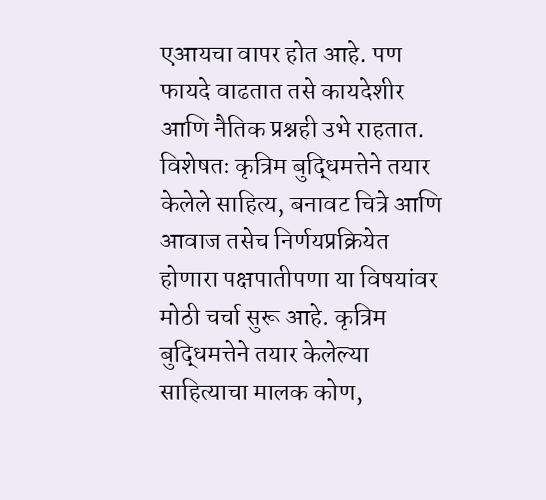एआयचा वापर होत आहे. पण फायदे वाढतात तसे कायदेशीर आणि नैतिक प्रश्नही उभे राहतात. विशेषतः कृत्रिम बुद्धिमत्तेने तयार केलेले साहित्य, बनावट चित्रे आणि आवाज तसेच निर्णयप्रक्रियेत होणारा पक्षपातीपणा या विषयांवर मोठी चर्चा सुरू आहे. कृत्रिम बुद्धिमत्तेने तयार केलेल्या साहित्याचा मालक कोण,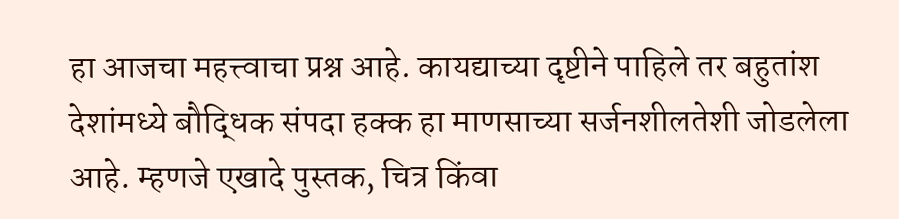हा आजचा महत्त्वाचा प्रश्न आहे. कायद्याच्या दृष्टीने पाहिले तर बहुतांश देशांमध्ये बौद्धिक संपदा हक्क हा माणसाच्या सर्जनशीलतेशी जोडलेला आहे. म्हणजे एखादे पुस्तक, चित्र किंवा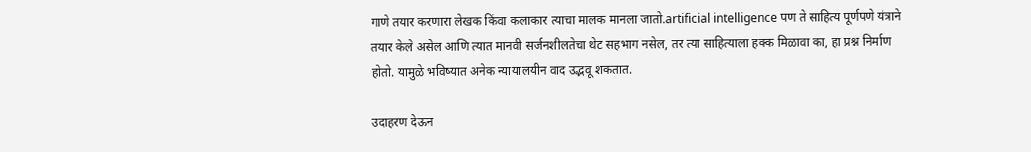गाणे तयार करणारा लेखक किंवा कलाकार त्याचा मालक मानला जातो.artificial intelligence पण ते साहित्य पूर्णपणे यंत्राने तयार केले असेल आणि त्यात मानवी सर्जनशीलतेचा थेट सहभाग नसेल, तर त्या साहित्याला हक्क मिळावा का, हा प्रश्न निर्माण होतो. यामुळे भविष्यात अनेक न्यायालयीन वाद उद्भवू शकतात.

उदाहरण देऊन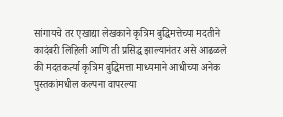सांगायचे तर एखाद्या लेखकाने कृत्रिम बुद्धिमत्तेच्या मदतीने कादंबरी लिहिली आणि ती प्रसिद्ध झाल्यानंतर असे आढळले की मदतकर्त्या कृत्रिम बुद्धिमत्ता माध्यमाने आधीच्या अनेक पुस्तकांमधील कल्पना वापरल्या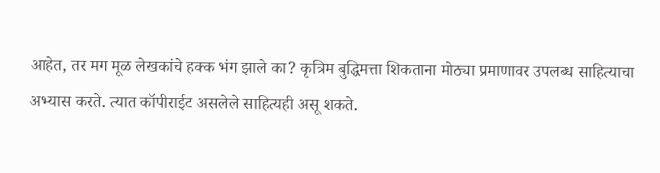आहेत, तर मग मूळ लेखकांचे हक्क भंग झाले का? कृत्रिम बुद्धिमत्ता शिकताना मोठ्या प्रमाणावर उपलब्ध साहित्याचा अभ्यास करते. त्यात कॉपीराईट असलेले साहित्यही असू शकते.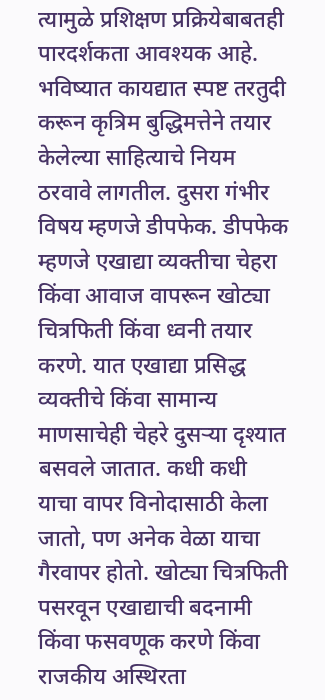त्यामुळे प्रशिक्षण प्रक्रियेबाबतही पारदर्शकता आवश्यक आहे. भविष्यात कायद्यात स्पष्ट तरतुदी करून कृत्रिम बुद्धिमत्तेने तयार केलेल्या साहित्याचे नियम ठरवावे लागतील. दुसरा गंभीर विषय म्हणजे डीपफेक. डीपफेक म्हणजे एखाद्या व्यक्तीचा चेहरा किंवा आवाज वापरून खोट्या चित्रफिती किंवा ध्वनी तयार करणे. यात एखाद्या प्रसिद्ध व्यक्तीचे किंवा सामान्य माणसाचेही चेहरे दुसऱ्या दृश्यात बसवले जातात. कधी कधी याचा वापर विनोदासाठी केला जातो, पण अनेक वेळा याचा गैरवापर होतो. खोट्या चित्रफिती पसरवून एखाद्याची बदनामी किंवा फसवणूक करणे किंवा राजकीय अस्थिरता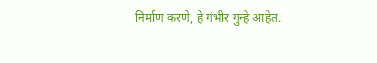निर्माण करणे, हे गंभीर गुन्हे आहेत.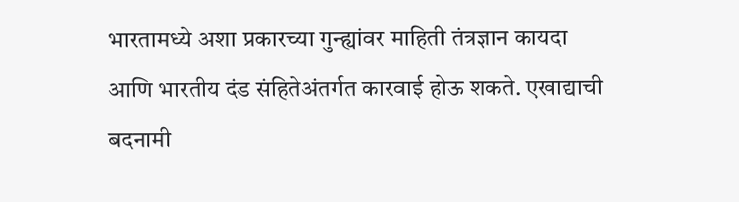भारतामध्ये अशा प्रकारच्या गुन्ह्यांवर माहिती तंत्रज्ञान कायदा आणि भारतीय दंड संहितेअंतर्गत कारवाई होऊ शकते. एखाद्याची बदनामी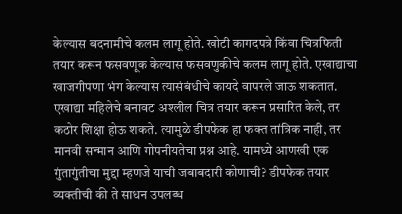केल्यास बदनामीचे कलम लागू होते. खोटी कागदपत्रे किंवा चित्रफिती तयार करून फसवणूक केल्यास फसवणुकीचे कलम लागू होते. एखाद्याचा खाजगीपणा भंग केल्यास त्यासंबंधीचे कायदे वापरले जाऊ शकतात. एखाद्या महिलेचे बनावट अश्लील चित्र तयार करून प्रसारित केले, तर कठोर शिक्षा होऊ शकते. त्यामुळे डीपफेक हा फक्त तांत्रिक नाही, तर मानवी सन्मान आणि गोपनीयतेचा प्रश्न आहे. यामध्ये आणखी एक गुंतागुंतीचा मुद्दा म्हणजे याची जबाबदारी कोणाची? डीपफेक तयार व्यक्तीची की ते साधन उपलब्ध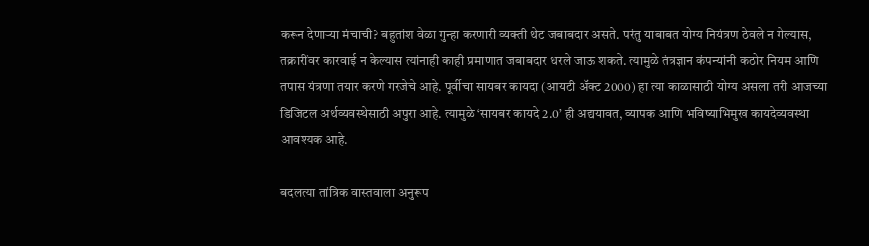करून देणाऱ्या मंचाची? बहुतांश वेळा गुन्हा करणारी व्यक्ती थेट जबाबदार असते. परंतु याबाबत योग्य नियंत्रण ठेवले न गेल्यास, तक्रारींवर कारवाई न केल्यास त्यांनाही काही प्रमाणात जबाबदार धरले जाऊ शकते. त्यामुळे तंत्रज्ञान कंपन्यांनी कठोर नियम आणि तपास यंत्रणा तयार करणे गरजेचे आहे. पूर्वीचा सायबर कायदा (आयटी अ‍ॅक्ट 2000) हा त्या काळासाठी योग्य असला तरी आजच्या डिजिटल अर्थव्यवस्थेसाठी अपुरा आहे. त्यामुळे ‘सायबर कायदे 2.0’ ही अद्ययावत, व्यापक आणि भविष्याभिमुख कायदेव्यवस्था आवश्यक आहे.

बदलत्या तांत्रिक वास्तवाला अनुरूप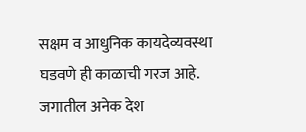सक्षम व आधुनिक कायदेव्यवस्था घडवणे ही काळाची गरज आहे. जगातील अनेक देश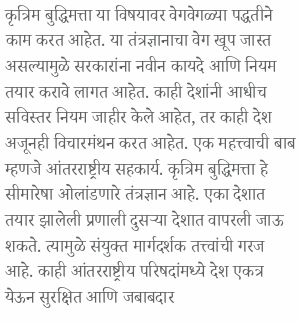कृत्रिम बुद्धिमत्ता या विषयावर वेगवेगळ्या पद्धतीने काम करत आहेत. या तंत्रज्ञानाचा वेग खूप जास्त असल्यामुळे सरकारांना नवीन कायदे आणि नियम तयार करावे लागत आहेत. काही देशांनी आधीच सविस्तर नियम जाहीर केले आहेत, तर काही देश अजूनही विचारमंथन करत आहेत. एक महत्त्वाची बाब म्हणजे आंतरराष्ट्रीय सहकार्य. कृत्रिम बुद्धिमत्ता हे सीमारेषा ओलांडणारे तंत्रज्ञान आहे. एका देशात तयार झालेली प्रणाली दुसऱ्या देशात वापरली जाऊ शकते. त्यामुळे संयुक्त मार्गदर्शक तत्त्वांची गरज आहे. काही आंतरराष्ट्रीय परिषदांमध्ये देश एकत्र येऊन सुरक्षित आणि जबाबदार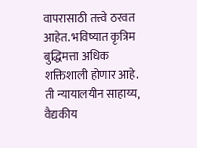वापरासाठी तत्त्वे ठरवत आहेत. भविष्यात कृत्रिम बुद्धिमत्ता अधिक शक्तिशाली होणार आहे. ती न्यायालयीन साहाय्य, वैद्यकीय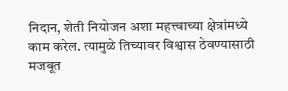निदान, शेती नियोजन अशा महत्त्वाच्या क्षेत्रांमध्ये काम करेल. त्यामुळे तिच्यावर विश्वास ठेवण्यासाठी मजबूत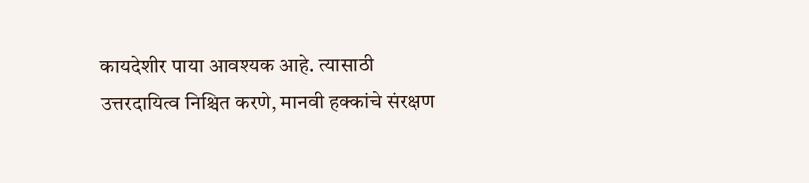कायदेशीर पाया आवश्यक आहे. त्यासाठी उत्तरदायित्व निश्चित करणे, मानवी हक्कांचे संरक्षण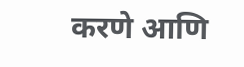करणे आणि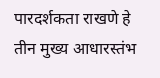पारदर्शकता राखणे हे तीन मुख्य आधारस्तंभ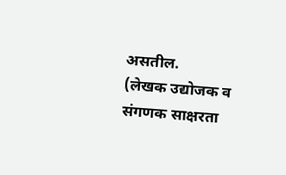असतील.
(लेखक उद्योजक व संगणक साक्षरता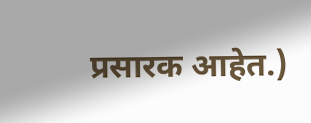प्रसारक आहेत.)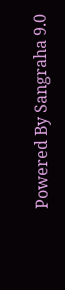Powered By Sangraha 9.0